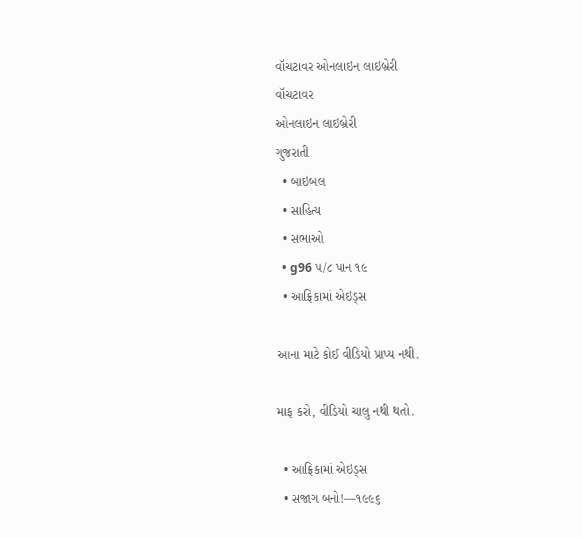વૉચટાવર ઓનલાઇન લાઇબ્રેરી
વૉચટાવર
ઓનલાઇન લાઇબ્રેરી
ગુજરાતી
  • બાઇબલ
  • સાહિત્ય
  • સભાઓ
  • g96 ૫/૮ પાન ૧૯
  • આફ્રિકામાં એઇડ્‌સ

આના માટે કોઈ વીડિયો પ્રાપ્ય નથી.

માફ કરો, વીડિયો ચાલુ નથી થતો.

  • આફ્રિકામાં એઇડ્‌સ
  • સજાગ બનો!—૧૯૯૬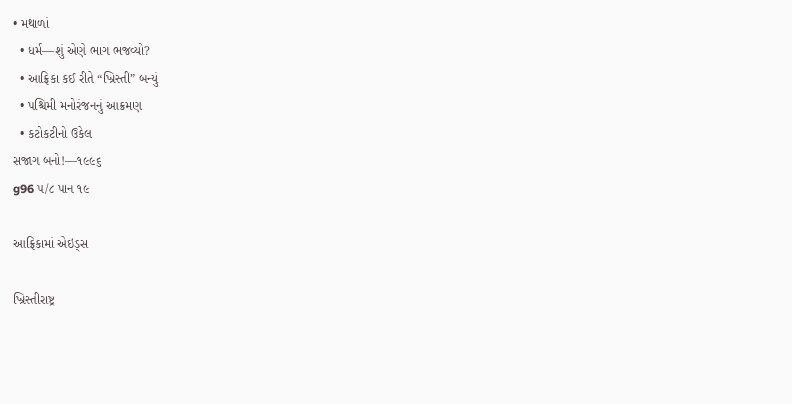• મથાળાં
  • ધર્મ—શું એણે ભાગ ભજવ્યો?
  • આફ્રિકા કઈ રીતે “ખ્રિસ્તી” બન્યું
  • પશ્ચિમી મનોરંજનનું આક્રમણ
  • કટોકટીનો ઉકેલ
સજાગ બનો!—૧૯૯૬
g96 ૫/૮ પાન ૧૯

આફ્રિકામાં એઇડ્‌સ

ખ્રિસ્તીરાષ્ટ્ર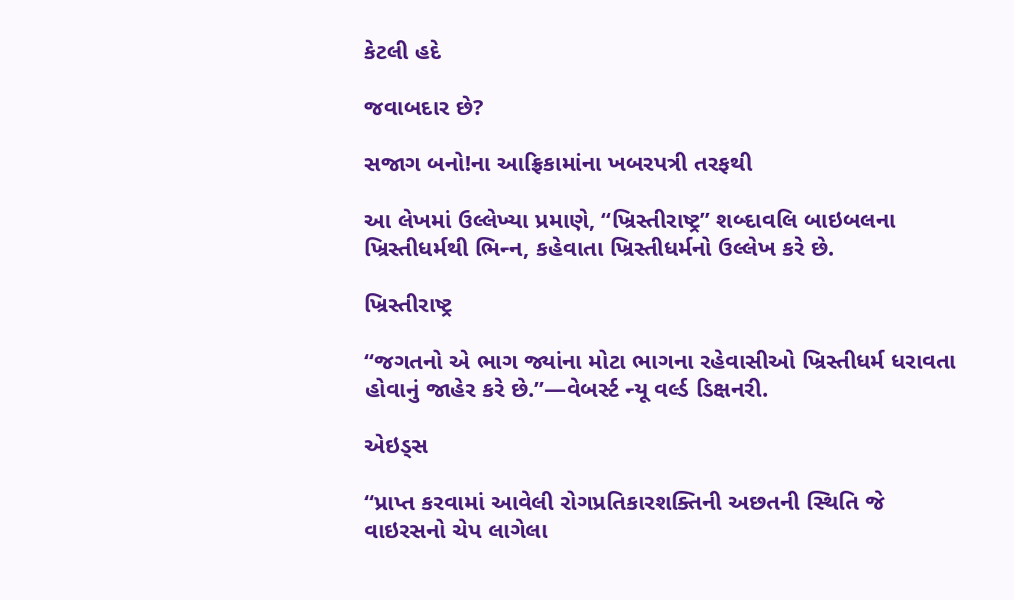કેટલી હદે

જવાબદાર છે?

સજાગ બનો!ના આફ્રિકામાંના ખબરપત્રી તરફથી

આ લેખમાં ઉલ્લેખ્યા પ્રમાણે, “ખ્રિસ્તીરાષ્ટ્ર” શબ્દાવલિ બાઇબલના ખ્રિસ્તીધર્મથી ભિન્‍ન, કહેવાતા ખ્રિસ્તીધર્મનો ઉલ્લેખ કરે છે.

ખ્રિસ્તીરાષ્ટ્ર

“જગતનો એ ભાગ જ્યાંના મોટા ભાગના રહેવાસીઓ ખ્રિસ્તીધર્મ ધરાવતા હોવાનું જાહેર કરે છે.”—વેબર્સ્ટ ન્યૂ વર્લ્ડ ડિક્ષનરી.

એઇડ્‌સ

“પ્રાપ્ત કરવામાં આવેલી રોગપ્રતિકારશક્તિની અછતની સ્થિતિ જે વાઇરસનો ચેપ લાગેલા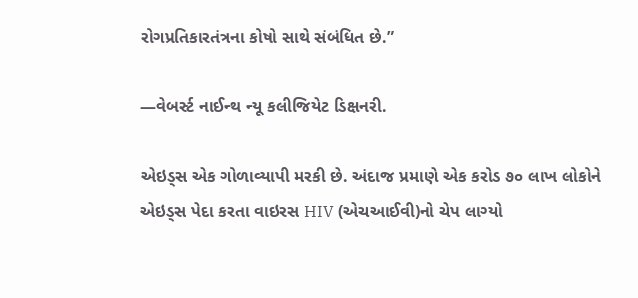રોગપ્રતિકારતંત્રના કોષો સાથે સંબંધિત છે.”

—વેબર્સ્ટ નાઈન્થ ન્યૂ કલીજિયેટ ડિક્ષનરી.

એઇડ્‌સ એક ગોળાવ્યાપી મરકી છે. અંદાજ પ્રમાણે એક કરોડ ૭૦ લાખ લોકોને એઇડ્‌સ પેદા કરતા વાઇરસ HIV (એચઆઈવી)નો ચેપ લાગ્યો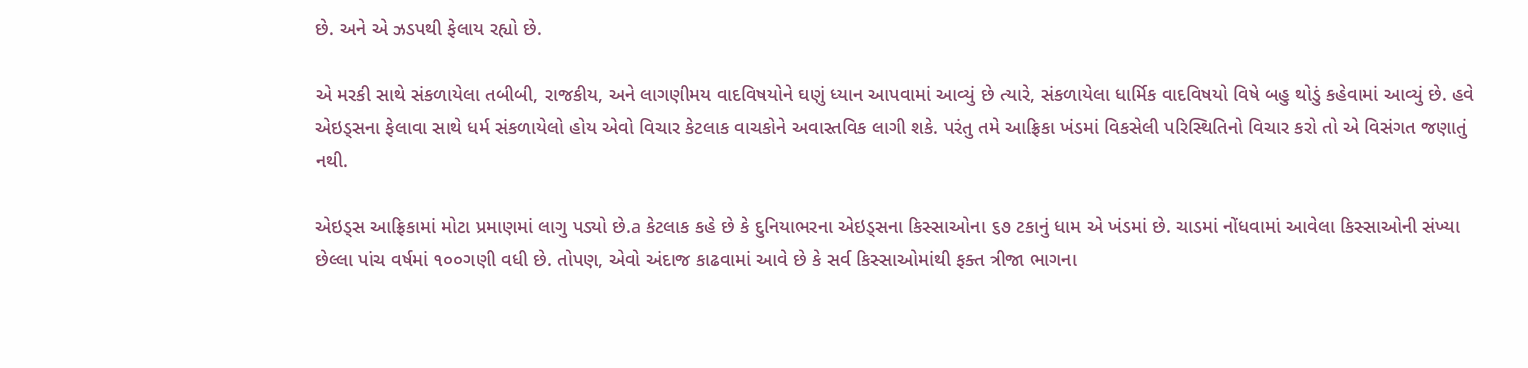છે. અને એ ઝડપથી ફેલાય રહ્યો છે.

એ મરકી સાથે સંકળાયેલા તબીબી, રાજકીય, અને લાગણીમય વાદવિષયોને ઘણું ધ્યાન આપવામાં આવ્યું છે ત્યારે, સંકળાયેલા ધાર્મિક વાદવિષયો વિષે બહુ થોડું કહેવામાં આવ્યું છે. હવે એઇડ્‌સના ફેલાવા સાથે ધર્મ સંકળાયેલો હોય એવો વિચાર કેટલાક વાચકોને અવાસ્તવિક લાગી શકે. પરંતુ તમે આફ્રિકા ખંડમાં વિકસેલી પરિસ્થિતિનો વિચાર કરો તો એ વિસંગત જણાતું નથી.

એઇડ્‌સ આફ્રિકામાં મોટા પ્રમાણમાં લાગુ પડ્યો છે.a કેટલાક કહે છે કે દુનિયાભરના એઇડ્‌સના કિસ્સાઓના ૬૭ ટકાનું ધામ એ ખંડમાં છે. ચાડમાં નોંધવામાં આવેલા કિસ્સાઓની સંખ્યા છેલ્લા પાંચ વર્ષમાં ૧૦૦ગણી વધી છે. તોપણ, એવો અંદાજ કાઢવામાં આવે છે કે સર્વ કિસ્સાઓમાંથી ફક્ત ત્રીજા ભાગના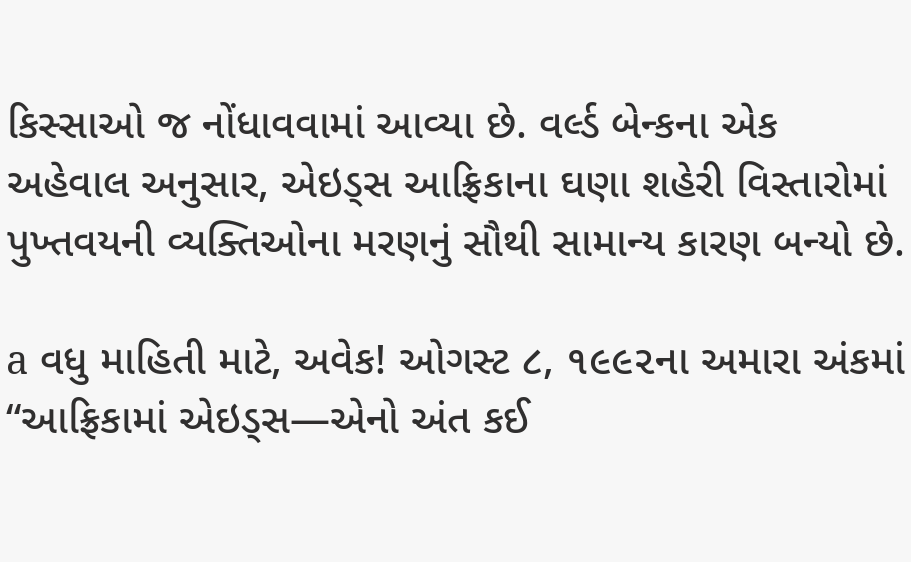કિસ્સાઓ જ નોંધાવવામાં આવ્યા છે. વર્લ્ડ બેન્કના એક અહેવાલ અનુસાર, એઇડ્‌સ આફ્રિકાના ઘણા શહેરી વિસ્તારોમાં પુખ્તવયની વ્યક્તિઓના મરણનું સૌથી સામાન્ય કારણ બન્યો છે.

a વધુ માહિતી માટે, અવેક! ઓગસ્ટ ૮, ૧૯૯૨ના અમારા અંકમાં “આફ્રિકામાં એઇડ્‌સ—એનો અંત કઈ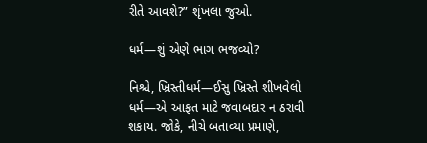રીતે આવશે?” શૃંખલા જુઓ.

ધર્મ—શું એણે ભાગ ભજવ્યો?

નિશ્ચે, ખ્રિસ્તીધર્મ—ઈસુ ખ્રિસ્તે શીખવેલો ધર્મ—એ આફત માટે જવાબદાર ન ઠરાવી શકાય. જોકે, નીચે બતાવ્યા પ્રમાણે,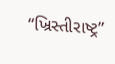“ખ્રિસ્તીરાષ્ટ્ર”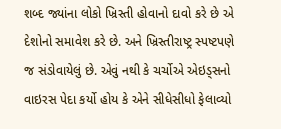શબ્દ જ્યાંના લોકો ખ્રિસ્તી હોવાનો દાવો કરે છે એ દેશોનો સમાવેશ કરે છે. અને ખ્રિસ્તીરાષ્ટ્ર સ્પષ્ટપણે જ સંડોવાયેલું છે. એવું નથી કે ચર્ચોએ એઇડ્‌સનો વાઇરસ પેદા કર્યો હોય કે એને સીધેસીધો ફેલાવ્યો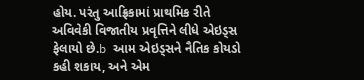હોય. પરંતુ આફ્રિકામાં પ્રાથમિક રીતે અવિવેકી વિજાતીય પ્રવૃત્તિને લીધે એઇડ્‌સ ફેલાયો છે.b આમ એઇડ્‌સને નૈતિક કોયડો કહી શકાય, અને એમ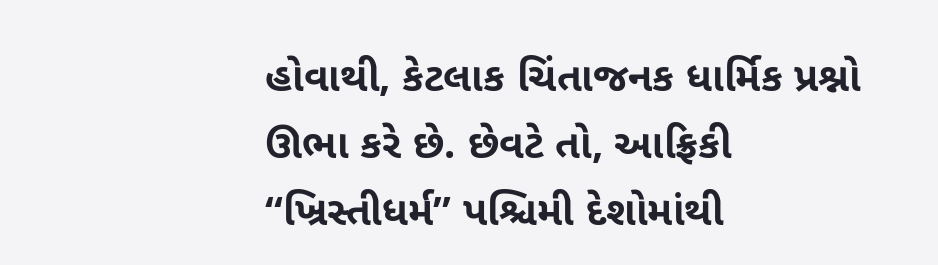હોવાથી, કેટલાક ચિંતાજનક ધાર્મિક પ્રશ્નો ઊભા કરે છે. છેવટે તો, આફ્રિકી “ખ્રિસ્તીધર્મ” પશ્ચિમી દેશોમાંથી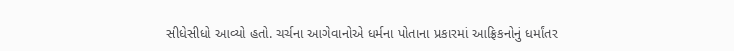સીધેસીધો આવ્યો હતો. ચર્ચના આગેવાનોએ ધર્મના પોતાના પ્રકારમાં આફ્રિકનોનું ધર્માંતર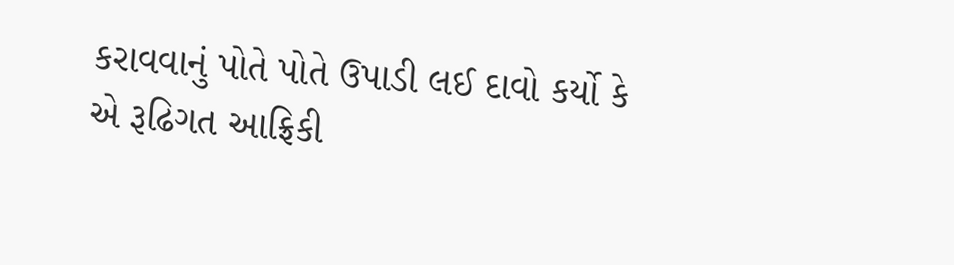કરાવવાનું પોતે પોતે ઉપાડી લઈ દાવો કર્યો કે એ રૂઢિગત આફ્રિકી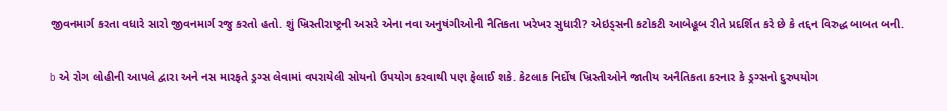જીવનમાર્ગ કરતા વધારે સારો જીવનમાર્ગ રજુ કરતો હતો. શું ખ્રિસ્તીરાષ્ટ્રની અસરે એના નવા અનુષંગીઓની નૈતિકતા ખરેખર સુધારી? એઇડ્‌સની કટોકટી આબેહૂબ રીતે પ્રદર્શિત કરે છે કે તદ્દન વિરુદ્ધ બાબત બની.

b એ રોગ લોહીની આપલે દ્વારા અને નસ મારફતે ડ્રગ્સ લેવામાં વપરાયેલી સોયનો ઉપયોગ કરવાથી પણ ફેલાઈ શકે. કેટલાક નિર્દોષ ખ્રિસ્તીઓને જાતીય અનૈતિકતા કરનાર કે ડ્રગ્સનો દુરુપયોગ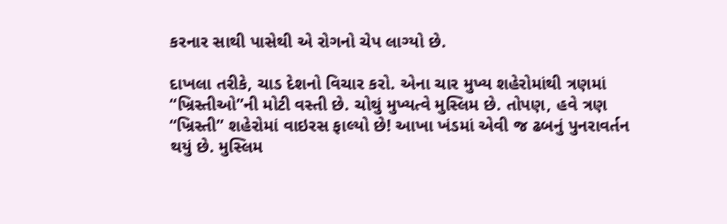કરનાર સાથી પાસેથી એ રોગનો ચેપ લાગ્યો છે.

દાખલા તરીકે, ચાડ દેશનો વિચાર કરો. એના ચાર મુખ્ય શહેરોમાંથી ત્રણમાં “ખ્રિસ્તીઓ”ની મોટી વસ્તી છે. ચોથું મુખ્યત્વે મુસ્લિમ છે. તોપણ, હવે ત્રણ “ખ્રિસ્તી” શહેરોમાં વાઇરસ ફાલ્યો છે! આખા ખંડમાં એવી જ ઢબનું પુનરાવર્તન થયું છે. મુસ્લિમ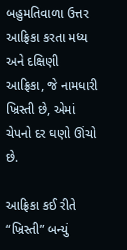બહુમતિવાળા ઉત્તર આફ્રિકા કરતા મધ્ય અને દક્ષિણી આફ્રિકા, જે નામધારી ખ્રિસ્તી છે, એમાં ચેપનો દર ઘણો ઊંચો છે.

આફ્રિકા કઈ રીતે “ખ્રિસ્તી” બન્યું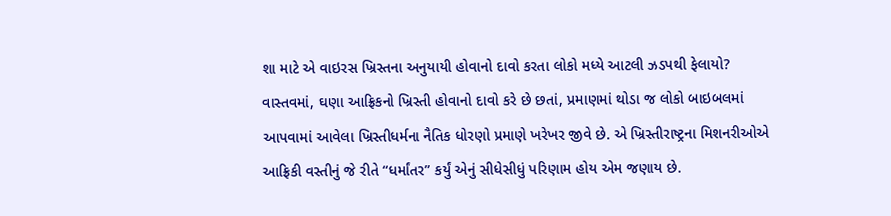શા માટે એ વાઇરસ ખ્રિસ્તના અનુયાયી હોવાનો દાવો કરતા લોકો મધ્યે આટલી ઝડપથી ફેલાયો? વાસ્તવમાં, ઘણા આફ્રિકનો ખ્રિસ્તી હોવાનો દાવો કરે છે છતાં, પ્રમાણમાં થોડા જ લોકો બાઇબલમાં આપવામાં આવેલા ખ્રિસ્તીધર્મના નૈતિક ધોરણો પ્રમાણે ખરેખર જીવે છે. એ ખ્રિસ્તીરાષ્ટ્રના મિશનરીઓએ આફ્રિકી વસ્તીનું જે રીતે “ધર્માંતર” કર્યું એનું સીધેસીધું પરિણામ હોય એમ જણાય છે.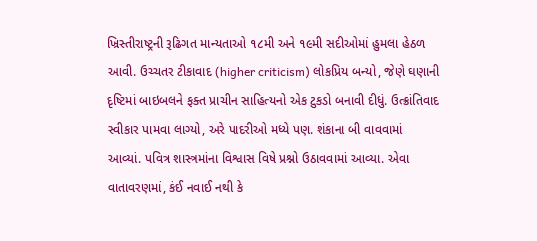ખ્રિસ્તીરાષ્ટ્રની રૂઢિગત માન્યતાઓ ૧૮મી અને ૧૯મી સદીઓમાં હુમલા હેઠળ આવી. ઉચ્ચતર ટીકાવાદ (higher criticism) લોકપ્રિય બન્યો, જેણે ઘણાની દૃષ્ટિમાં બાઇબલને ફક્ત પ્રાચીન સાહિત્યનો એક ટુકડો બનાવી દીધું. ઉત્ક્રાંતિવાદ સ્વીકાર પામવા લાગ્યો, અરે પાદરીઓ મધ્યે પણ. શંકાના બી વાવવામાં આવ્યાં. પવિત્ર શાસ્ત્રમાંના વિશ્વાસ વિષે પ્રશ્નો ઉઠાવવામાં આવ્યા. એવા વાતાવરણમાં, કંઈ નવાઈ નથી કે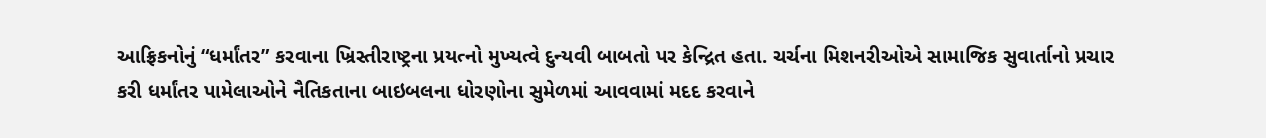આફ્રિકનોનું “ધર્માંતર” કરવાના ખ્રિસ્તીરાષ્ટ્રના પ્રયત્નો મુખ્યત્વે દુન્યવી બાબતો પર કેન્દ્રિત હતા. ચર્ચના મિશનરીઓએ સામાજિક સુવાર્તાનો પ્રચાર કરી ધર્માંતર પામેલાઓને નૈતિકતાના બાઇબલના ધોરણોના સુમેળમાં આવવામાં મદદ કરવાને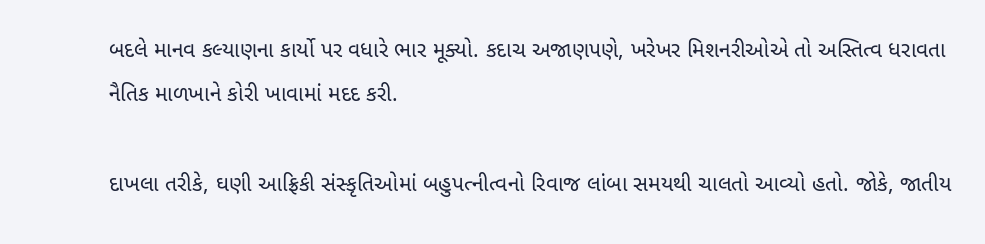બદલે માનવ કલ્યાણના કાર્યો પર વધારે ભાર મૂક્યો. કદાચ અજાણપણે, ખરેખર મિશનરીઓએ તો અસ્તિત્વ ધરાવતા નૈતિક માળખાને કોરી ખાવામાં મદદ કરી.

દાખલા તરીકે, ઘણી આફ્રિકી સંસ્કૃતિઓમાં બહુપત્નીત્વનો રિવાજ લાંબા સમયથી ચાલતો આવ્યો હતો. જોકે, જાતીય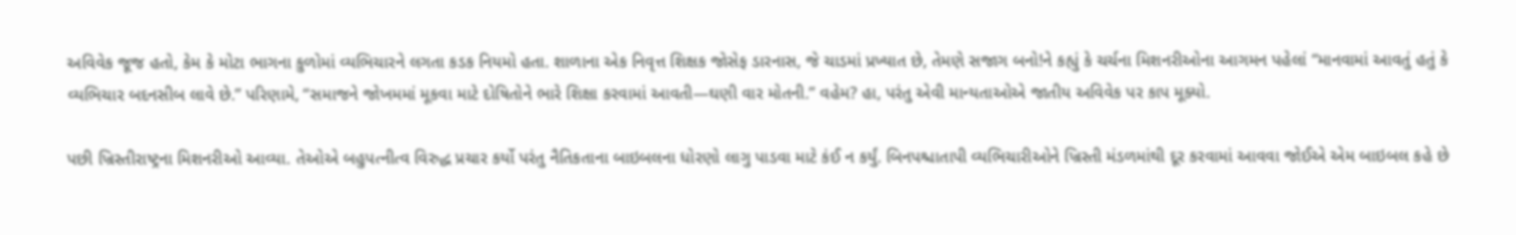અવિવેક જૂજ હતો, કેમ કે મોટા ભાગના કુળોમાં વ્યભિચારને લગતા કડક નિયમો હતા. શાળાના એક નિવૃત્ત શિક્ષક જોસેફ ડારનાસ, જે ચાડમાં પ્રખ્યાત છે, તેમણે સજાગ બનો!ને કહ્યું કે ચર્ચના મિશનરીઓના આગમન પહેલાં “માનવામાં આવતું હતું કે વ્યભિચાર બદનસીબ લાવે છે.” પરિણામે, “સમાજને જોખમમાં મૂકવા માટે દોષિતોને ભારે શિક્ષા કરવામાં આવતી—ઘણી વાર મોતની.” વહેમ? હા, પરંતુ એવી માન્યતાઓએ જાતીય અવિવેક પર કાપ મૂક્યો.

પછી ખ્રિસ્તીરાષ્ટ્રના મિશનરીઓ આવ્યા. તેઓએ બહુપત્નીત્વ વિરુદ્ધ પ્રચાર કર્યો પરંતુ નૈતિકતાના બાઇબલના ધોરણો લાગુ પાડવા માટે કંઈ ન કર્યું. બિનપશ્ચાતાપી વ્યભિચારીઓને ખ્રિસ્તી મંડળમાંથી દૂર કરવામાં આવવા જોઈએ એમ બાઇબલ કહે છે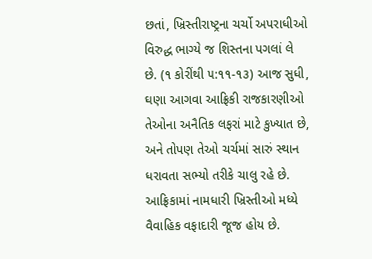છતાં, ખ્રિસ્તીરાષ્ટ્રના ચર્ચો અપરાધીઓ વિરુદ્ધ ભાગ્યે જ શિસ્તના પગલાં લે છે. (૧ કોરીંથી ૫:૧૧-૧૩) આજ સુધી, ઘણા આગવા આફ્રિકી રાજકારણીઓ તેઓના અનૈતિક લફરાં માટે કુખ્યાત છે, અને તોપણ તેઓ ચર્ચમાં સારું સ્થાન ધરાવતા સભ્યો તરીકે ચાલુ રહે છે. આફ્રિકામાં નામધારી ખ્રિસ્તીઓ મધ્યે વૈવાહિક વફાદારી જૂજ હોય છે.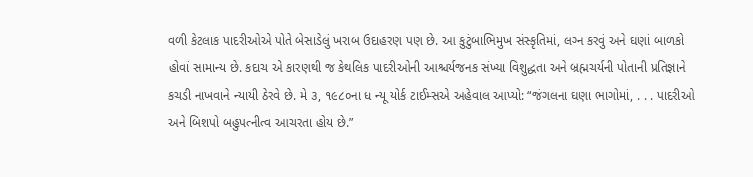વળી કેટલાક પાદરીઓએ પોતે બેસાડેલું ખરાબ ઉદાહરણ પણ છે. આ કુટુંબાભિમુખ સંસ્કૃતિમાં, લગ્‍ન કરવું અને ઘણાં બાળકો હોવાં સામાન્ય છે. કદાચ એ કારણથી જ કેથલિક પાદરીઓની આશ્ચર્યજનક સંખ્યા વિશુદ્ધતા અને બ્રહ્મચર્યની પોતાની પ્રતિજ્ઞાને કચડી નાખવાને ન્યાયી ઠેરવે છે. મે ૩, ૧૯૮૦ના ધ ન્યૂ યોર્ક ટાઈમ્સએ અહેવાલ આપ્યો: “જંગલના ઘણા ભાગોમાં, . . . પાદરીઓ અને બિશપો બહુપત્નીત્વ આચરતા હોય છે.”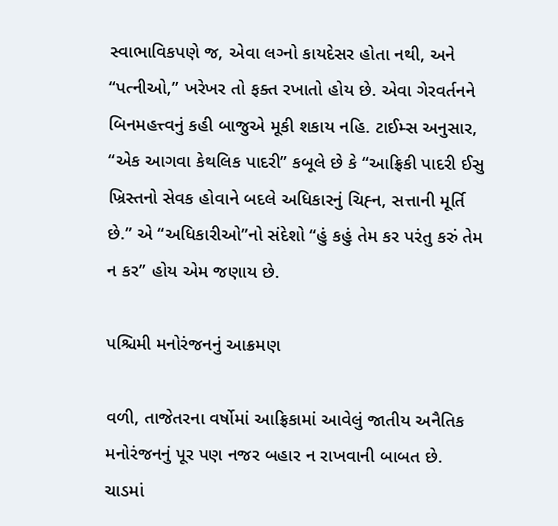સ્વાભાવિકપણે જ, એવા લગ્‍નો કાયદેસર હોતા નથી, અને “પત્નીઓ,” ખરેખર તો ફક્ત રખાતો હોય છે. એવા ગેરવર્તનને બિનમહત્ત્વનું કહી બાજુએ મૂકી શકાય નહિ. ટાઈમ્સ અનુસાર, “એક આગવા કેથલિક પાદરી” કબૂલે છે કે “આફ્રિકી પાદરી ઈસુ ખ્રિસ્તનો સેવક હોવાને બદલે અધિકારનું ચિહ્‍ન, સત્તાની મૂર્તિ છે.” એ “અધિકારીઓ”નો સંદેશો “હું કહું તેમ કર પરંતુ કરું તેમ ન કર” હોય એમ જણાય છે.

પશ્ચિમી મનોરંજનનું આક્રમણ

વળી, તાજેતરના વર્ષોમાં આફ્રિકામાં આવેલું જાતીય અનૈતિક મનોરંજનનું પૂર પણ નજર બહાર ન રાખવાની બાબત છે. ચાડમાં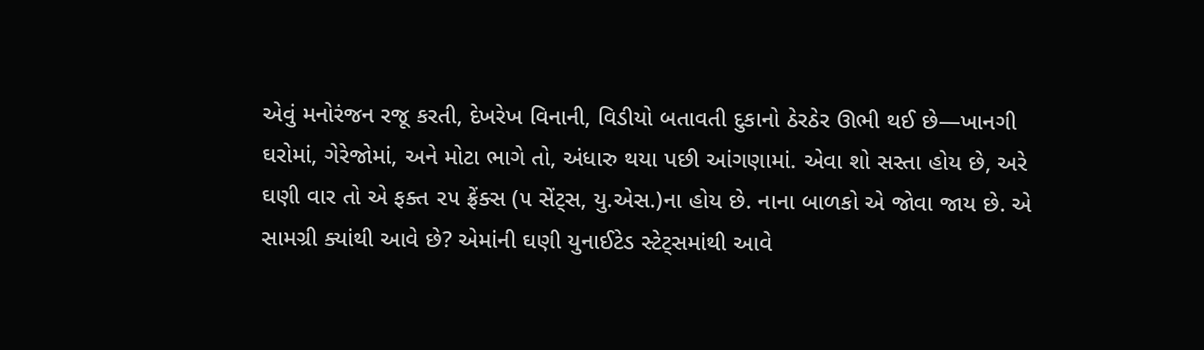એવું મનોરંજન રજૂ કરતી, દેખરેખ વિનાની, વિડીયો બતાવતી દુકાનો ઠેરઠેર ઊભી થઈ છે—ખાનગી ઘરોમાં, ગેરેજોમાં, અને મોટા ભાગે તો, અંધારુ થયા પછી આંગણામાં. એવા શો સસ્તા હોય છે, અરે ઘણી વાર તો એ ફક્ત ૨૫ ફ્રેંક્સ (૫ સેંટ્‌સ, યુ.એસ.)ના હોય છે. નાના બાળકો એ જોવા જાય છે. એ સામગ્રી ક્યાંથી આવે છે? એમાંની ઘણી યુનાઈટેડ સ્ટેટ્‌સમાંથી આવે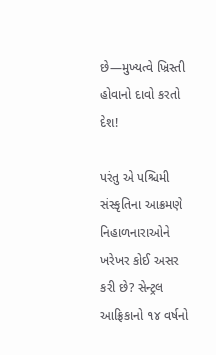છે—મુખ્યત્વે ખ્રિસ્તી હોવાનો દાવો કરતો દેશ!

પરંતુ એ પશ્ચિમી સંસ્કૃતિના આક્રમણે નિહાળનારાઓને ખરેખર કોઈ અસર કરી છે? સેન્ટ્રલ આફ્રિકાનો ૧૪ વર્ષનો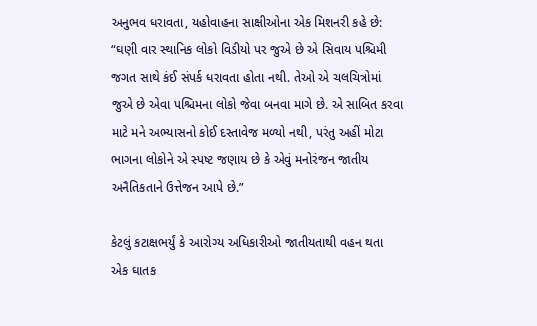અનુભવ ધરાવતા, યહોવાહના સાક્ષીઓના એક મિશનરી કહે છે: “ઘણી વાર સ્થાનિક લોકો વિડીયો પર જુએ છે એ સિવાય પશ્ચિમી જગત સાથે કંઈ સંપર્ક ધરાવતા હોતા નથી. તેઓ એ ચલચિત્રોમાં જુએ છે એવા પશ્ચિમના લોકો જેવા બનવા માગે છે. એ સાબિત કરવા માટે મને અભ્યાસનો કોઈ દસ્તાવેજ મળ્યો નથી, પરંતુ અહીં મોટા ભાગના લોકોને એ સ્પષ્ટ જણાય છે કે એવું મનોરંજન જાતીય અનૈતિકતાને ઉત્તેજન આપે છે.”

કેટલું કટાક્ષભર્યું કે આરોગ્ય અધિકારીઓ જાતીયતાથી વહન થતા એક ઘાતક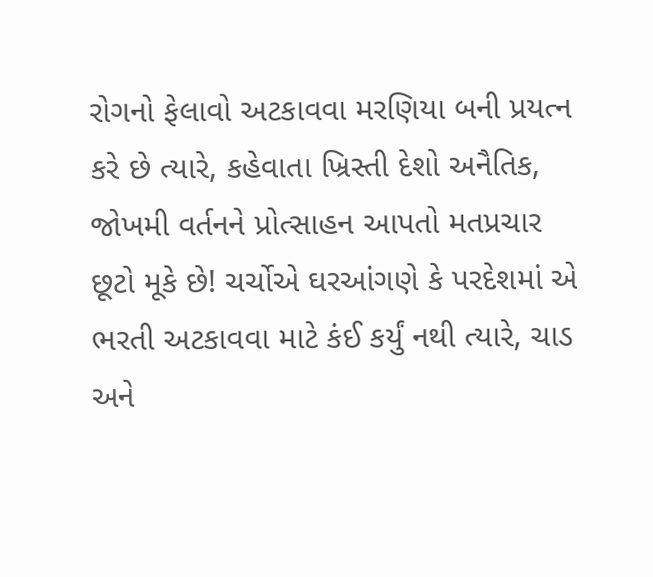રોગનો ફેલાવો અટકાવવા મરણિયા બની પ્રયત્ન કરે છે ત્યારે, કહેવાતા ખ્રિસ્તી દેશો અનૈતિક, જોખમી વર્તનને પ્રોત્સાહન આપતો મતપ્રચાર છૂટો મૂકે છે! ચર્ચોએ ઘરઆંગણે કે પરદેશમાં એ ભરતી અટકાવવા માટે કંઈ કર્યું નથી ત્યારે, ચાડ અને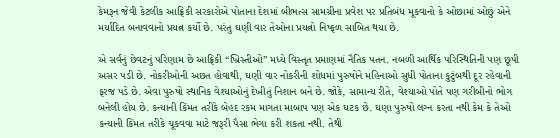કેમરૂન જેવી કેટલીક આફ્રિકી સરકારોએ પોતાના દેશમાં બીભત્સ સામગ્રીના પ્રવેશ પર પ્રતિબંધ મૂકવાનો કે ઓછામાં ઓછું એને મર્યાદિત બનાવવાનો પ્રયત્ન કર્યો છે. પરંતુ ઘણી વાર તેઓના પ્રયત્નો નિષ્ફળ સાબિત થયા છે.

એ સર્વનું છેવટનું પરિણામ છે આફ્રિકી “ખ્રિસ્તીઓ” મધ્યે વિસ્તૃત પ્રમાણમાં નૈતિક પતન. નબળી આર્થિક પરિસ્થિતિની પણ છૂપી અસર પડી છે. નોકરીઓની અછત હોવાથી, ઘણી વાર નોકરીની શોધમાં પુરુષોને મહિનાઓ સુધી પોતાના કુટુંબથી દૂર રહેવાની ફરજ પડે છે. એવા પુરુષો સ્થાનિક વેશ્યાઓનું દેખીતું નિશાન બને છે. જોકે, સામાન્ય રીતે, વેશ્યાઓ પોતે પણ ગરીબીનો ભોગ બનેલી હોય છે. કન્યાની કિંમત તરીકે બેહદ રકમ માગતા માબાપ પણ એક ઘટક છે. ઘણા પુરુષો લગ્‍ન કરતા નથી કેમ કે તેઓ કન્યાની કિંમત તરીકે ચૂકવવા માટે જરૂરી પૈસા ભેગા કરી શકતા નથી. તેથી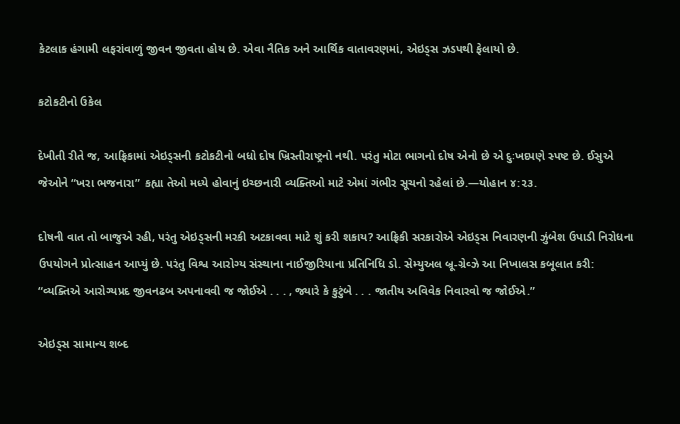કેટલાક હંગામી લફરાંવાળું જીવન જીવતા હોય છે. એવા નૈતિક અને આર્થિક વાતાવરણમાં, એઇડ્‌સ ઝડપથી ફેલાયો છે.

કટોકટીનો ઉકેલ

દેખીતી રીતે જ, આફ્રિકામાં એઇડ્‌સની કટોકટીનો બધો દોષ ખ્રિસ્તીરાષ્ટ્રનો નથી. પરંતુ મોટા ભાગનો દોષ એનો છે એ દુઃખદપણે સ્પષ્ટ છે. ઈસુએ જેઓને “ખરા ભજનારા” કહ્યા તેઓ મધ્યે હોવાનું ઇચ્છનારી વ્યક્તિઓ માટે એમાં ગંભીર સૂચનો રહેલાં છે.—યોહાન ૪:૨૩.

દોષની વાત તો બાજુએ રહી, પરંતુ એઇડ્‌સની મરકી અટકાવવા માટે શું કરી શકાય? આફ્રિકી સરકારોએ એઇડ્‌સ નિવારણની ઝુંબેશ ઉપાડી નિરોધના ઉપયોગને પ્રોત્સાહન આપ્યું છે. પરંતુ વિશ્વ આરોગ્ય સંસ્થાના નાઈજીરિયાના પ્રતિનિધિ ડો. સેમ્યુઅલ બ્રૂ-ગ્રેવ્ઝે આ નિખાલસ કબૂલાત કરી: “વ્યક્તિએ આરોગ્યપ્રદ જીવનઢબ અપનાવવી જ જોઈએ . . . , જ્યારે કે કુટુંબે . . . જાતીય અવિવેક નિવારવો જ જોઈએ.”

એઇડ્‌સ સામાન્ય શબ્દ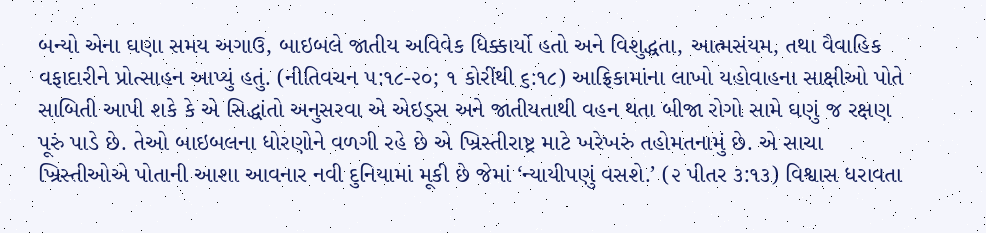બન્યો એના ઘણા સમય અગાઉ, બાઇબલે જાતીય અવિવેક ધિક્કાર્યો હતો અને વિશુદ્ધતા, આત્મસંયમ, તથા વૈવાહિક વફાદારીને પ્રોત્સાહન આપ્યું હતું. (નીતિવચન ૫:૧૮-૨૦; ૧ કોરીંથી ૬:૧૮) આફ્રિકામાંના લાખો યહોવાહના સાક્ષીઓ પોતે સાબિતી આપી શકે કે એ સિદ્ધાંતો અનુસરવા એ એઇડ્‌સ અને જાતીયતાથી વહન થતા બીજા રોગો સામે ઘણું જ રક્ષણ પૂરું પાડે છે. તેઓ બાઇબલના ધોરણોને વળગી રહે છે એ ખ્રિસ્તીરાષ્ટ્ર માટે ખરેખરું તહોમતનામું છે. એ સાચા ખ્રિસ્તીઓએ પોતાની આશા આવનાર નવી દુનિયામાં મૂકી છે જેમાં ‘ન્યાયીપણું વસશે.’ (૨ પીતર ૩:૧૩) વિશ્વાસ ધરાવતા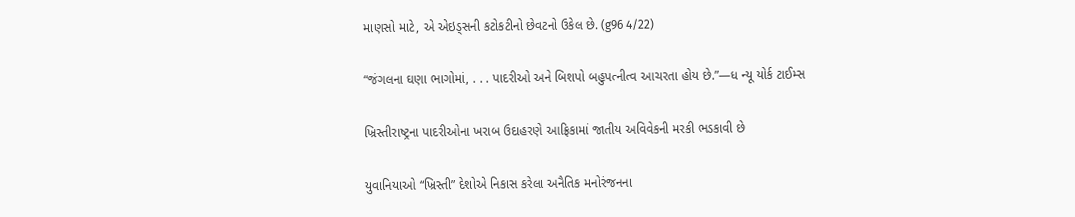માણસો માટે, એ એઇડ્‌સની કટોકટીનો છેવટનો ઉકેલ છે. (g96 4/22)

“જંગલના ઘણા ભાગોમાં, . . . પાદરીઓ અને બિશપો બહુપત્નીત્વ આચરતા હોય છે.”—ધ ન્યૂ યોર્ક ટાઈમ્સ

ખ્રિસ્તીરાષ્ટ્રના પાદરીઓના ખરાબ ઉદાહરણે આફ્રિકામાં જાતીય અવિવેકની મરકી ભડકાવી છે

યુવાનિયાઓ “ખ્રિસ્તી” દેશોએ નિકાસ કરેલા અનૈતિક મનોરંજનના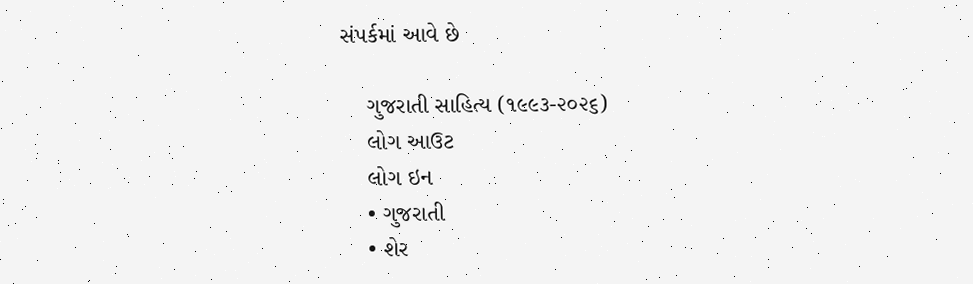સંપર્કમાં આવે છે

    ગુજરાતી સાહિત્ય (૧૯૯૩-૨૦૨૬)
    લોગ આઉટ
    લોગ ઇન
    • ગુજરાતી
    • શેર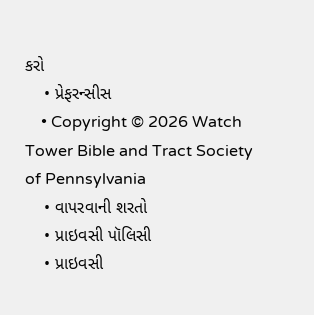કરો
    • પ્રેફરન્સીસ
    • Copyright © 2026 Watch Tower Bible and Tract Society of Pennsylvania
    • વાપરવાની શરતો
    • પ્રાઇવસી પૉલિસી
    • પ્રાઇવસી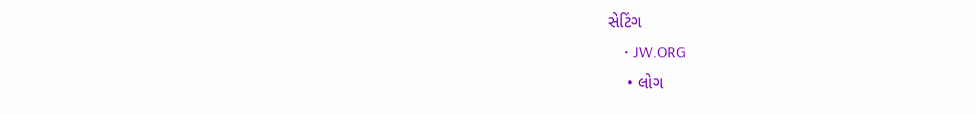સેટિંગ
    • JW.ORG
    • લોગ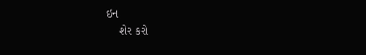ઇન
    શેર કરો